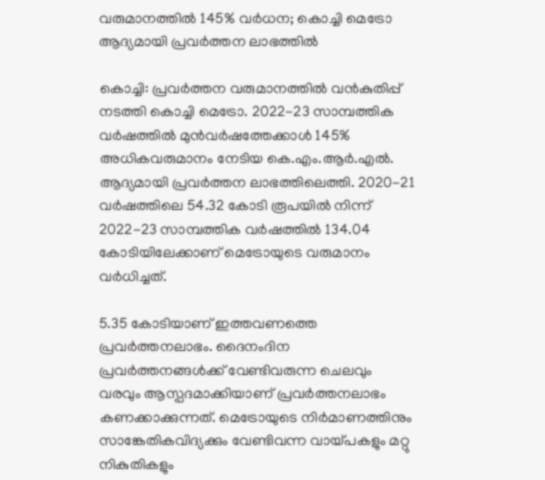വരുമാനത്തിൽ 145% വർധന; കൊച്ചി മെട്രോ ആദ്യമായി പ്രവർത്തന ലാഭത്തിൽ

കൊച്ചി: പ്രവര്‍ത്തന വരുമാനത്തില്‍ വന്‍കുതിപ്പ് നടത്തി കൊച്ചി മെട്രോ. 2022-23 സാമ്പത്തിക വര്‍ഷത്തില്‍ മുന്‍വര്‍ഷത്തേക്കാള്‍ 145% അധികവരുമാനം നേടിയ കെ.എം.ആര്‍.എല്‍. ആദ്യമായി പ്രവര്‍ത്തന ലാഭത്തിലെത്തി. 2020-21 വര്‍ഷത്തിലെ 54.32 കോടി രൂപയില്‍ നിന്ന് 2022-23 സാമ്പത്തിക വര്‍ഷത്തില്‍ 134.04 കോടിയിലേക്കാണ് മെട്രോയുടെ വരുമാനം വര്‍ധിച്ചത്.

5.35 കോടിയാണ് ഇത്തവണത്തെ പ്രവര്‍ത്തനലാഭം. ദൈനംദിന പ്രവര്‍ത്തനങ്ങള്‍ക്ക് വേണ്ടിവരുന്ന ചെലവും വരവും ആസ്പദമാക്കിയാണ് പ്രവര്‍ത്തനലാഭം കണക്കാക്കുന്നത്. മെട്രോയുടെ നിര്‍മാണത്തിനും സാങ്കേതികവിദ്യക്കും വേണ്ടിവന്ന വായ്പകളും മറ്റു നികുതികളും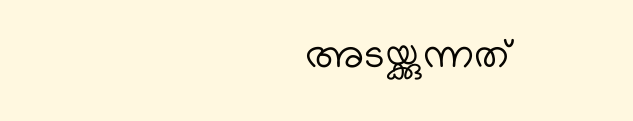അടയ്ക്കുന്നത്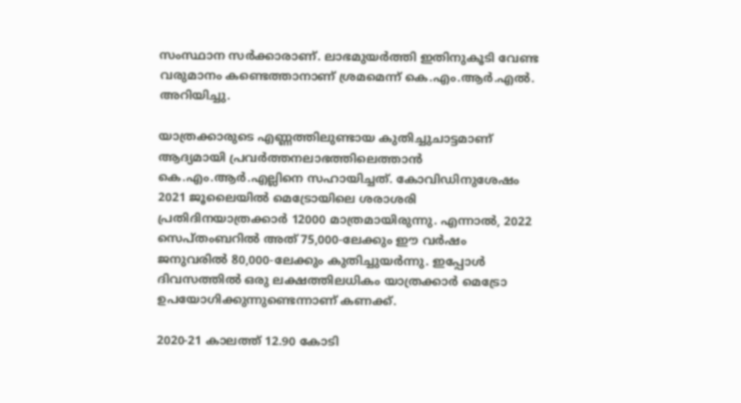സംസ്ഥാന സര്‍ക്കാരാണ്. ലാഭമുയര്‍ത്തി ഇതിനുകൂടി വേണ്ട വരുമാനം കണ്ടെത്താനാണ് ശ്രമമെന്ന് കെ.എം.ആര്‍.എല്‍. അറിയിച്ചു.

യാത്രക്കാരുടെ എണ്ണത്തിലുണ്ടായ കുതിച്ചുചാട്ടമാണ് ആദ്യമായി പ്രവർത്തനലാഭത്തിലെത്താൻ കെ.എം.ആർ.എല്ലിനെ സഹായിച്ചത്. കോവിഡിനുശേഷം 2021 ജൂലൈയിൽ മെട്രോയിലെ ശരാശരി പ്രതിദിനയാത്രക്കാർ 12000 മാത്രമായിരുന്നു. എന്നാൽ, 2022 സെപ്തംബറിൽ അ‌ത് 75,000-ലേക്കും ഈ വർഷം ജനുവരിൽ 80,000-ലേക്കും കുതിച്ചുയർന്നു. ഇപ്പോൾ ദിവസത്തിൽ ഒരു ലക്ഷത്തിലധികം യാത്രക്കാർ മെട്രോ ഉപയോഗിക്കുന്നുണ്ടെന്നാണ് കണക്ക്.

2020-21 കാലത്ത് 12.90 കോടി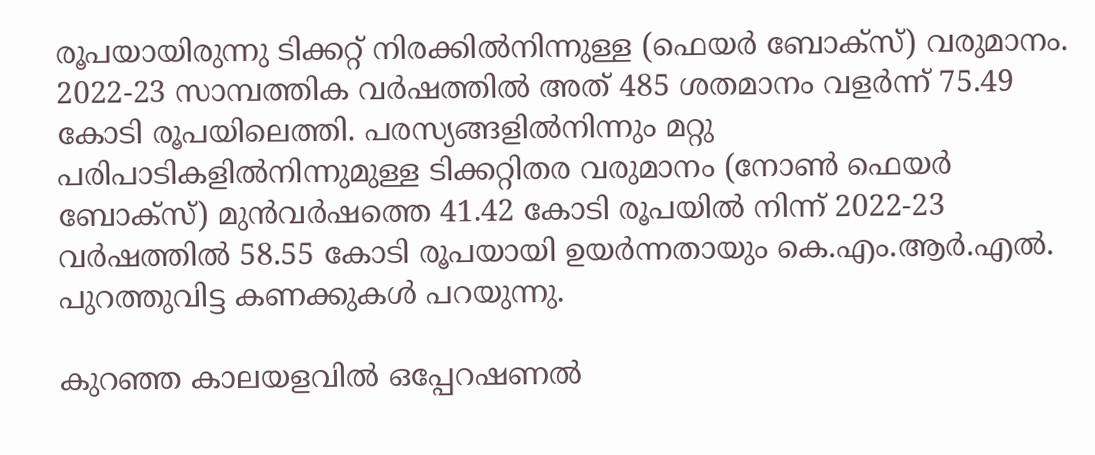രൂപയായിരുന്നു ടിക്കറ്റ് നിരക്കില്‍നിന്നുള്ള (ഫെയര്‍ ബോക്‌സ്) വരുമാനം. 2022-23 സാമ്പത്തിക വര്‍ഷത്തില്‍ അത് 485 ശതമാനം വളര്‍ന്ന് 75.49 കോടി രൂപയിലെത്തി. പരസ്യങ്ങളില്‍നിന്നും മറ്റു പരിപാടികളില്‍നിന്നുമുള്ള ടിക്കറ്റിതര വരുമാനം (നോണ്‍ ഫെയര്‍ ബോക്‌സ്) മുന്‍വര്‍ഷത്തെ 41.42 കോടി രൂപയില്‍ നിന്ന് 2022-23 വര്‍ഷത്തില്‍ 58.55 കോടി രൂപയായി ഉയര്‍ന്നതായും കെ.എം.ആര്‍.എല്‍. പുറത്തുവിട്ട കണക്കുകള്‍ പറയുന്നു.

കുറഞ്ഞ കാലയളവില്‍ ഒപ്പേറഷണല്‍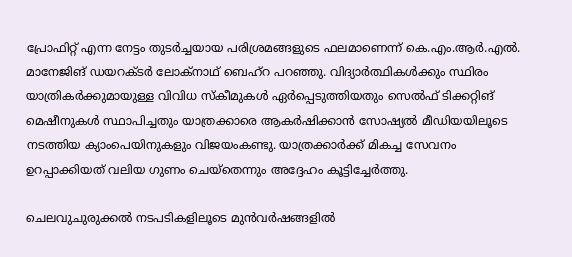പ്രോഫിറ്റ് എന്ന നേട്ടം തുടര്‍ച്ചയായ പരിശ്രമങ്ങളുടെ ഫലമാണെന്ന് കെ.എം.ആര്‍.എല്‍. മാനേജിങ് ഡയറക്ടര്‍ ലോക്‌നാഥ് ബെഹ്റ പറഞ്ഞു. വിദ്യാര്‍ത്ഥികള്‍ക്കും സ്ഥിരം യാത്രികര്‍ക്കുമായുള്ള വിവിധ സ്‌കീമുകള്‍ ഏര്‍പ്പെടുത്തിയതും സെല്‍ഫ് ടിക്കറ്റിങ് മെഷീനുകള്‍ സ്ഥാപിച്ചതും യാത്രക്കാരെ ആകര്‍ഷിക്കാന്‍ സോഷ്യല്‍ മീഡിയയിലൂടെ നടത്തിയ ക്യാംപെയിനുകളും വിജയംകണ്ടു. യാത്രക്കാര്‍ക്ക് മികച്ച സേവനം ഉറപ്പാക്കിയത് വലിയ ഗുണം ചെയ്‌തെന്നും അദ്ദേഹം കൂട്ടിച്ചേര്‍ത്തു.

ചെലവുചുരുക്കല്‍ നടപടികളിലൂടെ മുന്‍വര്‍ഷങ്ങളില്‍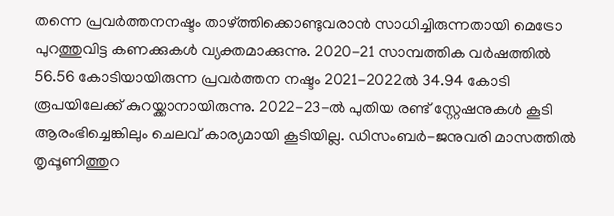തന്നെ പ്രവര്‍ത്തനനഷ്ടം താഴ്ത്തിക്കൊണ്ടുവരാന്‍ സാധിച്ചിരുന്നതായി മെട്രോ പുറത്തുവിട്ട കണക്കുകള്‍ വ്യക്തമാക്കുന്നു. 2020-21 സാമ്പത്തിക വര്‍ഷത്തില്‍ 56.56 കോടിയായിരുന്ന പ്രവര്‍ത്തന നഷ്ടം 2021-2022ല്‍ 34.94 കോടി രൂപയിലേക്ക് കുറയ്ക്കാനായിരുന്നു. 2022-23-ല്‍ പുതിയ രണ്ട് സ്റ്റേഷനുകള്‍ കൂടി ആരംഭിച്ചെങ്കിലും ചെലവ് കാര്യമായി കൂടിയില്ല. ഡിസംബര്‍-ജനുവരി മാസത്തില്‍ തൃപ്പൂണിത്തുറ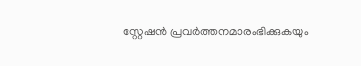സ്റ്റേഷന്‍ പ്രവര്‍ത്തനമാരംഭിക്കുകയും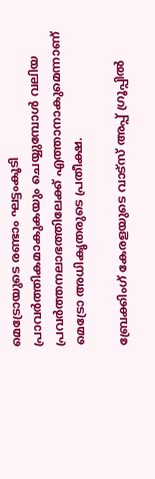മെട്രോയുടെ രണ്ടാം ഘട്ടംകൂടി പ്രാവര്‍ത്തികമാകുകയും ചെയ്യുമ്പോള്‍ വലിയ പ്രവര്‍ത്തനലാഭത്തിലേക്ക് എത്താനാകുമെന്നാണ് മെട്രോ അധികൃതരുടെ പ്രതീക്ഷ.

ബ്രേക്കിംഗ് കേരളയുടെ വാട്സ് അപ്പ് ഗ്രൂപ്പിൽ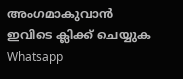അംഗമാകുവാൻ ഇവിടെ ക്ലിക്ക് ചെയ്യുക Whatsapp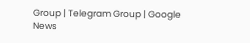Group | Telegram Group | Google News